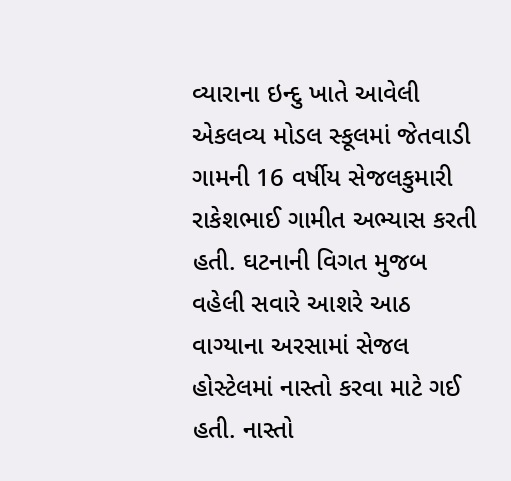વ્યારાના ઇન્દુ ખાતે આવેલી એકલવ્ય મોડલ સ્કૂલમાં જેતવાડી ગામની 16 વર્ષીય સેજલકુમારી રાકેશભાઈ ગામીત અભ્યાસ કરતી હતી. ઘટનાની વિગત મુજબ વહેલી સવારે આશરે આઠ વાગ્યાના અરસામાં સેજલ હોસ્ટેલમાં નાસ્તો કરવા માટે ગઈ હતી. નાસ્તો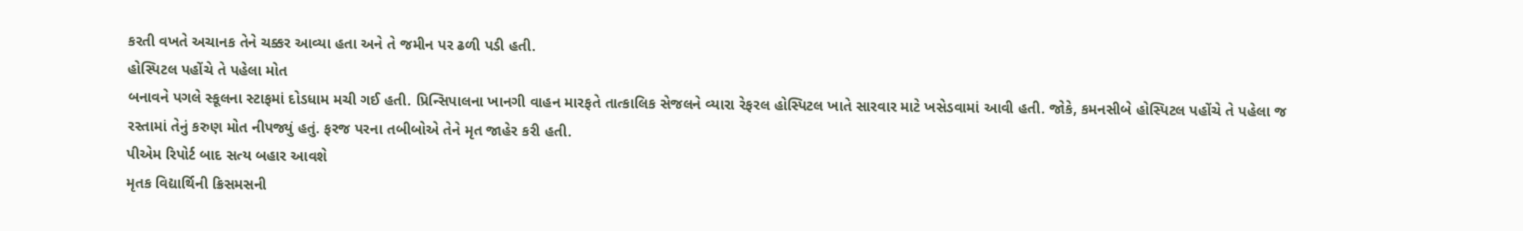કરતી વખતે અચાનક તેને ચક્કર આવ્યા હતા અને તે જમીન પર ઢળી પડી હતી.
હોસ્પિટલ પહોંચે તે પહેલા મોત
બનાવને પગલે સ્કૂલના સ્ટાફમાં દોડધામ મચી ગઈ હતી. પ્રિન્સિપાલના ખાનગી વાહન મારફતે તાત્કાલિક સેજલને વ્યારા રેફરલ હોસ્પિટલ ખાતે સારવાર માટે ખસેડવામાં આવી હતી. જોકે, કમનસીબે હોસ્પિટલ પહોંચે તે પહેલા જ રસ્તામાં તેનું કરુણ મોત નીપજ્યું હતું. ફરજ પરના તબીબોએ તેને મૃત જાહેર કરી હતી.
પીએમ રિપોર્ટ બાદ સત્ય બહાર આવશે
મૃતક વિદ્યાર્થિની ક્રિસમસની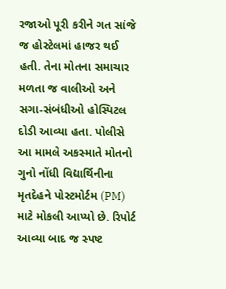રજાઓ પૂરી કરીને ગત સાંજે જ હોસ્ટેલમાં હાજર થઈ હતી. તેના મોતના સમાચાર મળતા જ વાલીઓ અને સગા-સંબંધીઓ હોસ્પિટલ દોડી આવ્યા હતા. પોલીસે આ મામલે અકસ્માતે મોતનો ગુનો નોંધી વિદ્યાર્થિનીના મૃતદેહને પોસ્ટમોર્ટમ (PM) માટે મોકલી આપ્યો છે. રિપોર્ટ આવ્યા બાદ જ સ્પષ્ટ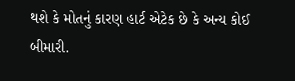થશે કે મોતનું કારણ હાર્ટ એટેક છે કે અન્ય કોઈ બીમારી.